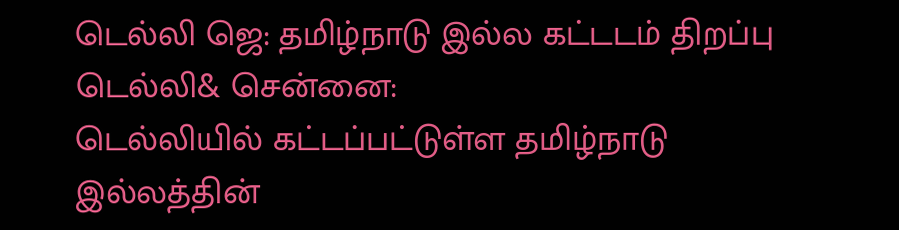டெல்லி ஜெ: தமிழ்நாடு இல்ல கட்டடம் திறப்பு
டெல்லி& சென்னை:
டெல்லியில் கட்டப்பட்டுள்ள தமிழ்நாடு இல்லத்தின்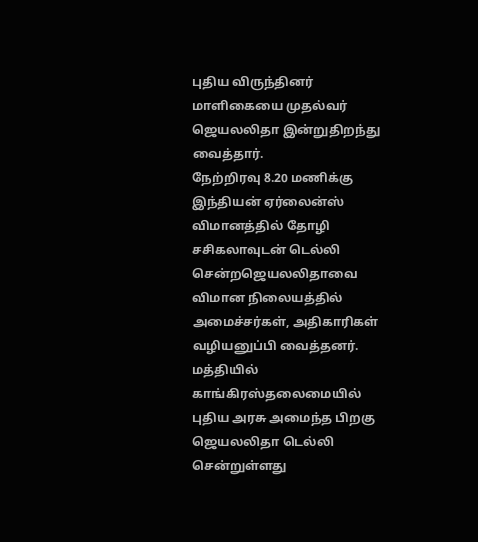புதிய விருந்தினர் மாளிகையை முதல்வர் ஜெயலலிதா இன்றுதிறந்து வைத்தார்.
நேற்றிரவு 8.20 மணிக்கு இந்தியன் ஏர்லைன்ஸ் விமானத்தில் தோழி சசிகலாவுடன் டெல்லி சென்றஜெயலலிதாவை விமான நிலையத்தில் அமைச்சர்கள், அதிகாரிகள் வழியனுப்பி வைத்தனர். மத்தியில் காங்கிரஸ்தலைமையில் புதிய அரசு அமைந்த பிறகு ஜெயலலிதா டெல்லி சென்றுள்ளது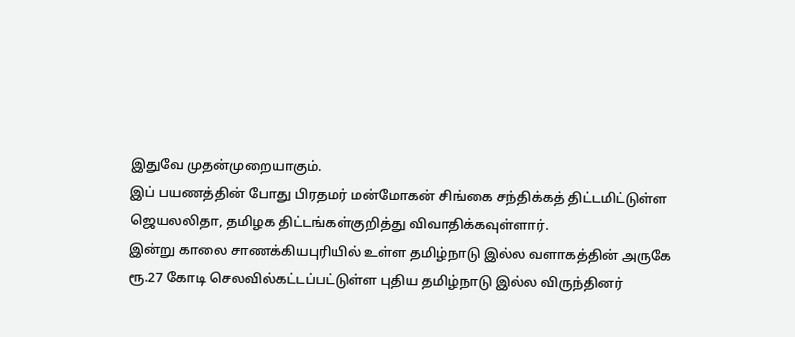இதுவே முதன்முறையாகும்.
இப் பயணத்தின் போது பிரதமர் மன்மோகன் சிங்கை சந்திக்கத் திட்டமிட்டுள்ள ஜெயலலிதா, தமிழக திட்டங்கள்குறித்து விவாதிக்கவுள்ளார்.
இன்று காலை சாணக்கியபுரியில் உள்ள தமிழ்நாடு இல்ல வளாகத்தின் அருகே ரூ.27 கோடி செலவில்கட்டப்பட்டுள்ள புதிய தமிழ்நாடு இல்ல விருந்தினர்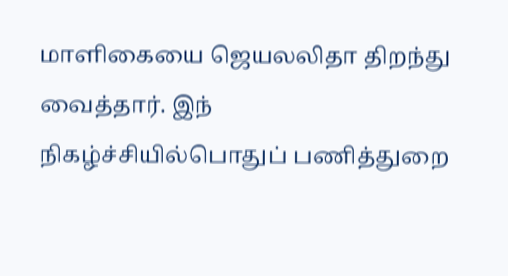மாளிகையை ஜெயலலிதா திறந்து வைத்தார். இந் நிகழ்ச்சியில்பொதுப் பணித்துறை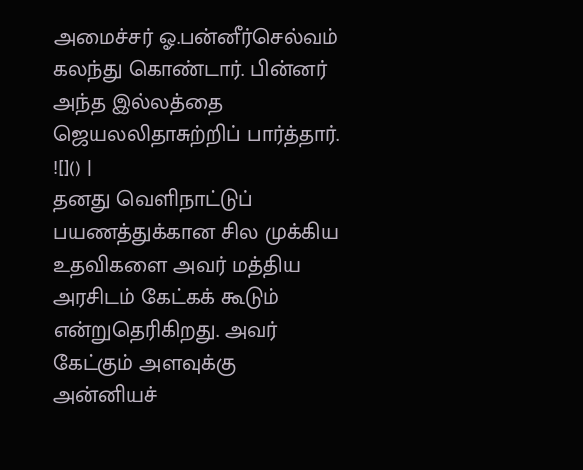அமைச்சர் ஓ.பன்னீர்செல்வம் கலந்து கொண்டார். பின்னர் அந்த இல்லத்தை ஜெயலலிதாசுற்றிப் பார்த்தார்.
![]() |
தனது வெளிநாட்டுப் பயணத்துக்கான சில முக்கிய உதவிகளை அவர் மத்திய அரசிடம் கேட்கக் கூடும் என்றுதெரிகிறது. அவர் கேட்கும் அளவுக்கு அன்னியச்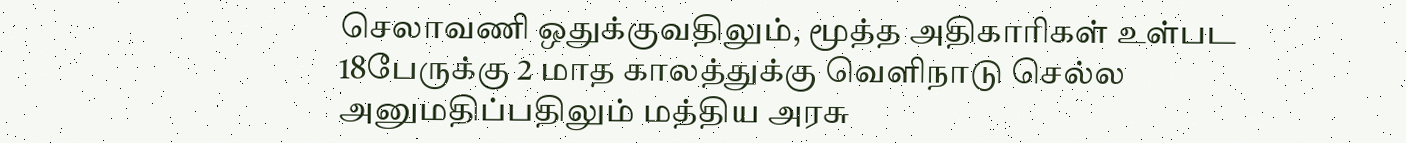செலாவணி ஒதுக்குவதிலும், மூத்த அதிகாரிகள் உள்பட 18பேருக்கு 2 மாத காலத்துக்கு வெளிநாடு செல்ல அனுமதிப்பதிலும் மத்திய அரசு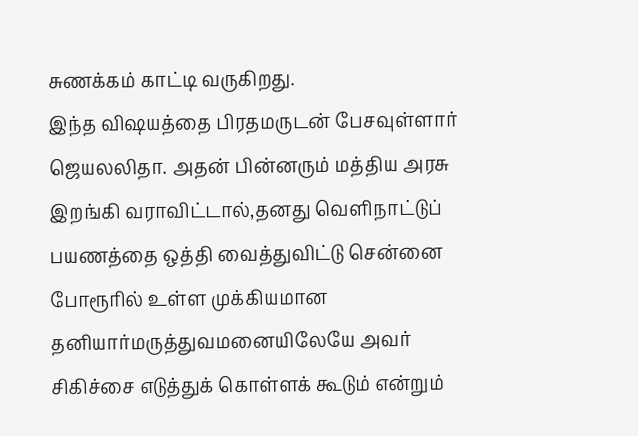சுணக்கம் காட்டி வருகிறது.
இந்த விஷயத்தை பிரதமருடன் பேசவுள்ளார் ஜெயலலிதா. அதன் பின்னரும் மத்திய அரசு இறங்கி வராவிட்டால்,தனது வெளிநாட்டுப் பயணத்தை ஒத்தி வைத்துவிட்டு சென்னை போரூரில் உள்ள முக்கியமான தனியார்மருத்துவமனையிலேயே அவர் சிகிச்சை எடுத்துக் கொள்ளக் கூடும் என்றும்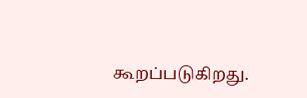கூறப்படுகிறது.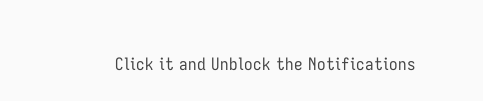Click it and Unblock the Notifications